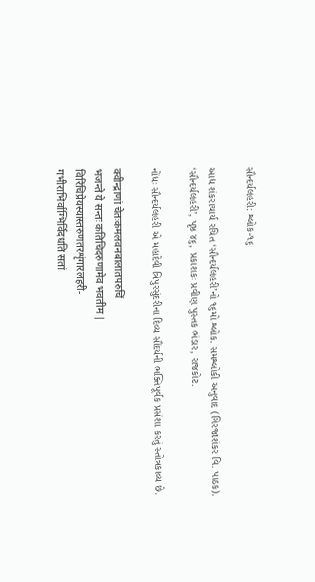સૌન્દર્યલહરી: શ્લોક-૧૬

આદ્ય શંકરાચાર્ય રચિત ‘સૌન્દર્યલહરી’નો ૧૬મો શ્લોક. સમશ્લોકી અનુવાદ (ગિરજાશંકર વિ. પાઠક). ‘સૌન્દર્યલહરી’, પૃષ્ઠ ૪૬, પ્રકાશકઃ પ્રવીણ પુસ્તક ભંડાર, રાજકોટ.

નોંધઃ સૌન્દર્યલહરી એ મહાદેવી ત્રિપુરસુંદરીના દિવ્ય સૌંદર્યની ભક્તિપૂર્વક પ્રસંશા કરતું સ્તોત્રકાવ્ય છે.

क्वीन्द्राणां चेतःकमलवनबालातपरुचिं
भजन्ते ये सन्तः कतिचिदरुणामेव भवतीम |
विरिंचिप्रेयस्यास्तरुणतरशृंगारलहरी-
गभीराभिर्वाग्भिर्विदधति सतां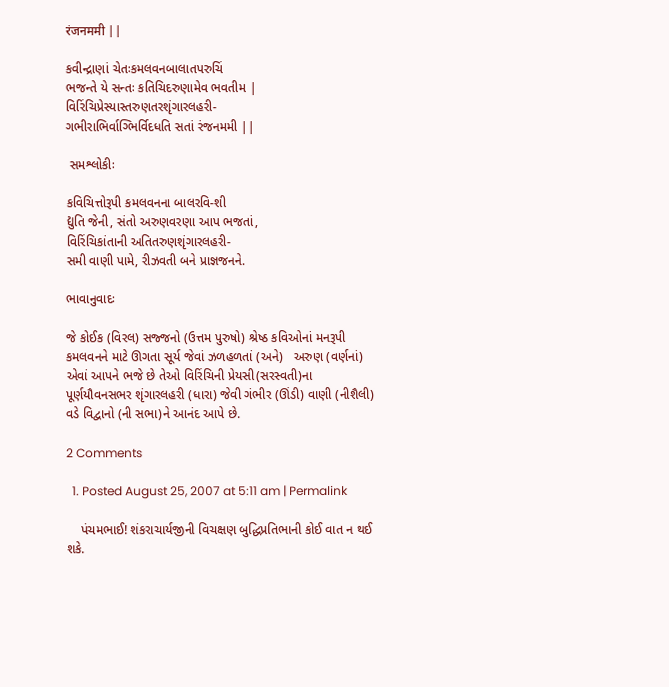रंजनममी ||

કવીન્દ્રાણાં ચેતઃકમલવનબાલાતપરુચિં
ભજન્તે યે સન્તઃ કતિચિદરુણામેવ ભવતીમ |
વિરિંચિપ્રેસ્યાસ્તરુણતરશૃંગારલહરી-
ગભીરાભિર્વાગ્ભિર્વિદધતિ સતાં રંજનમમી ||

 સમશ્લોકીઃ

કવિચિત્તોરૂપી કમલવનના બાલરવિ-શી
દ્યુતિ જેની, સંતો અરુણવરણા આપ ભજતાં,
વિરિંચિકાંતાની અતિતરુણશૃંગારલહરી-
સમી વાણી પામે, રીઝવતી બને પ્રાજ્ઞજનને.

ભાવાનુવાદઃ

જે કોઈક (વિરલ) સજ્જનો (ઉત્તમ પુરુષો) શ્રેષ્ઠ કવિઓનાં મનરૂપી કમલવનને માટે ઊગતા સૂર્ય જેવાં ઝળહળતાં (અને)   અરુણ (વર્ણનાં) એવાં આપને ભજે છે તેઓ વિરિંચિની પ્રેયસી(સરસ્વતી)ના પૂર્ણયૌવનસભર શૃંગારલહરી (ધારા) જેવી ગંભીર (ઊંડી) વાણી (નીશૈલી) વડે વિદ્વાનો (ની સભા)ને આનંદ આપે છે.

2 Comments

  1. Posted August 25, 2007 at 5:11 am | Permalink

    પંચમભાઈ! શંકરાચાર્યજીની વિચક્ષણ બુદ્ધિપ્રતિભાની કોઈ વાત ન થઈ શકે.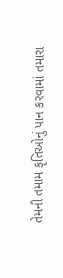તેમની તમામ કૃતિઓનું પાન કરવામાં તમારા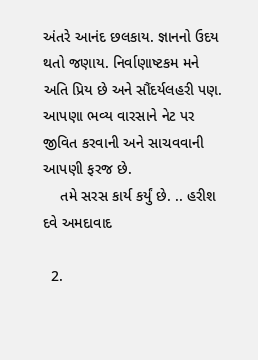અંતરે આનંદ છલકાય. જ્ઞાનનો ઉદય થતો જણાય. નિર્વાણાષ્ટકમ મને અતિ પ્રિય છે અને સૌંદર્યલહરી પણ. આપણા ભવ્ય વારસાને નેટ પર જીવિત કરવાની અને સાચવવાની આપણી ફરજ છે.
    તમે સરસ કાર્ય કર્યું છે. .. હરીશ દવે અમદાવાદ

  2.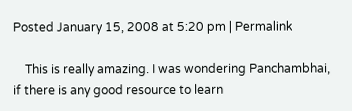Posted January 15, 2008 at 5:20 pm | Permalink

    This is really amazing. I was wondering Panchambhai, if there is any good resource to learn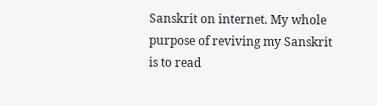Sanskrit on internet. My whole purpose of reviving my Sanskrit is to read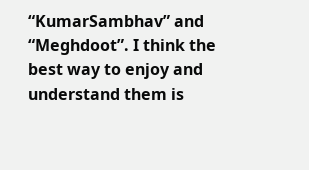“KumarSambhav” and “Meghdoot”. I think the best way to enjoy and understand them is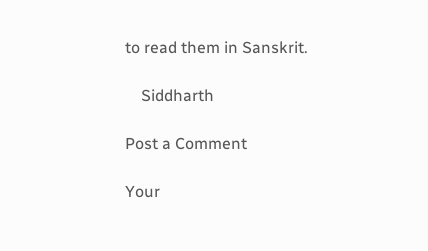to read them in Sanskrit.

    Siddharth

Post a Comment

Your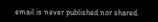email is never published nor shared.